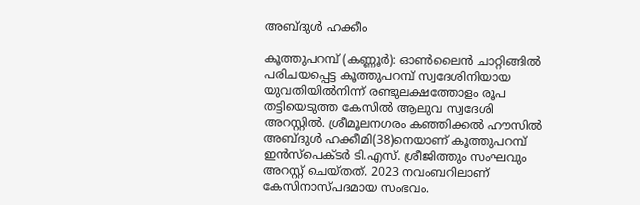അബ്ദുൾ ഹക്കീം

കൂത്തുപറമ്പ് (കണ്ണൂര്‍): ഓണ്‍ലൈന്‍ ചാറ്റിങ്ങില്‍ പരിചയപ്പെട്ട കൂത്തുപറമ്പ് സ്വദേശിനിയായ യുവതിയില്‍നിന്ന് രണ്ടുലക്ഷത്തോളം രൂപ തട്ടിയെടുത്ത കേസില്‍ ആലുവ സ്വദേശി അറസ്റ്റില്‍. ശ്രീമൂലനഗരം കഞ്ഞിക്കല്‍ ഹൗസില്‍ അബ്ദുള്‍ ഹക്കീമി(38)നെയാണ് കൂത്തുപറമ്പ് ഇന്‍സ്‌പെക്ടര്‍ ടി.എസ്. ശ്രീജിത്തും സംഘവും അറസ്റ്റ് ചെയ്തത്. 2023 നവംബറിലാണ് കേസിനാസ്പദമായ സംഭവം.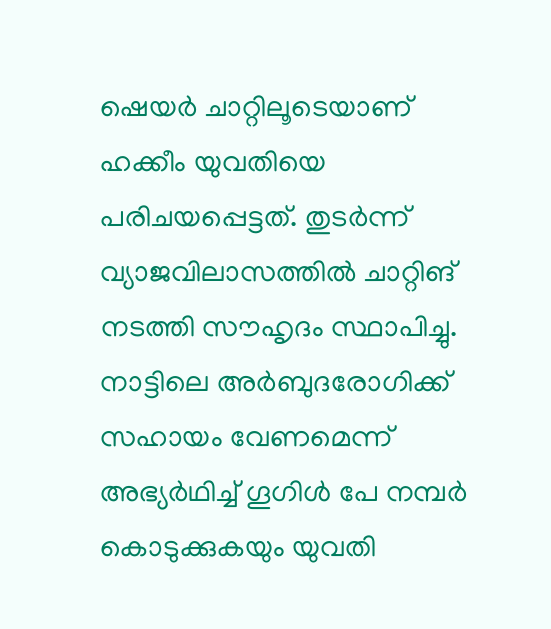ഷെയര്‍ ചാറ്റിലൂടെയാണ് ഹക്കീം യുവതിയെ പരിചയപ്പെട്ടത്. തുടര്‍ന്ന് വ്യാജവിലാസത്തില്‍ ചാറ്റിങ് നടത്തി സൗഹൃദം സ്ഥാപിച്ചു. നാട്ടിലെ അര്‍ബുദരോഗിക്ക് സഹായം വേണമെന്ന് അഭ്യര്‍ഥിച്ച് ഗൂഗിള്‍ പേ നമ്പര്‍ കൊടുക്കുകയും യുവതി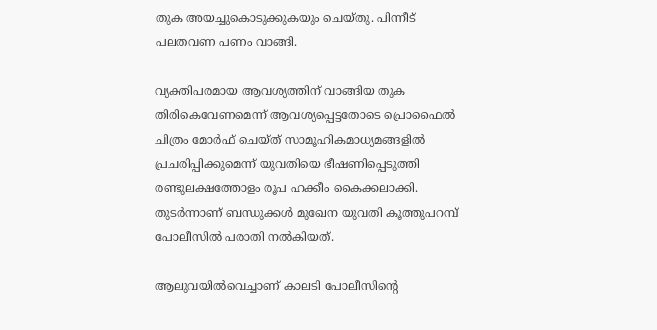തുക അയച്ചുകൊടുക്കുകയും ചെയ്തു. പിന്നീട് പലതവണ പണം വാങ്ങി.

വ്യക്തിപരമായ ആവശ്യത്തിന് വാങ്ങിയ തുക തിരികെവേണമെന്ന് ആവശ്യപ്പെട്ടതോടെ പ്രൊഫൈല്‍ ചിത്രം മോര്‍ഫ് ചെയ്ത് സാമൂഹികമാധ്യമങ്ങളില്‍ പ്രചരിപ്പിക്കുമെന്ന് യുവതിയെ ഭീഷണിപ്പെടുത്തി രണ്ടുലക്ഷത്തോളം രൂപ ഹക്കീം കൈക്കലാക്കി. തുടര്‍ന്നാണ് ബന്ധുക്കള്‍ മുഖേന യുവതി കൂത്തുപറമ്പ് പോലീസില്‍ പരാതി നല്‍കിയത്.

ആലുവയില്‍വെച്ചാണ് കാലടി പോലീസിന്റെ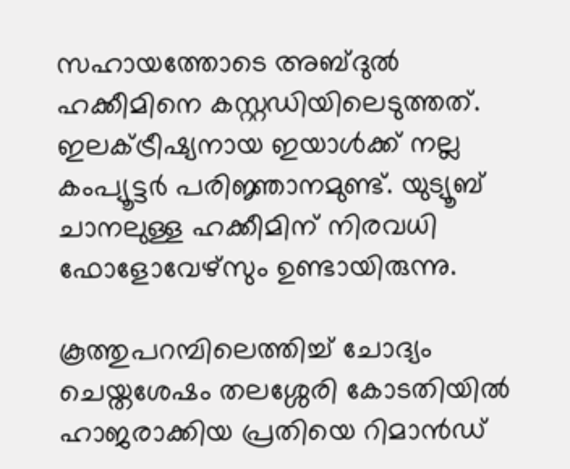സഹായത്തോടെ അബ്ദുല്‍ ഹക്കീമിനെ കസ്റ്റഡിയിലെടുത്തത്. ഇലക്ട്രീഷ്യനായ ഇയാള്‍ക്ക് നല്ല കംപ്യൂട്ടര്‍ പരിജ്ഞാനമുണ്ട്. യുട്യൂബ് ചാനലുള്ള ഹക്കീമിന് നിരവധി ഫോളോവേഴ്‌സും ഉണ്ടായിരുന്നു.

കൂത്തുപറമ്പിലെത്തിച്ച് ചോദ്യം ചെയ്തശേഷം തലശ്ശേരി കോടതിയില്‍ ഹാജരാക്കിയ പ്രതിയെ റിമാന്‍ഡ്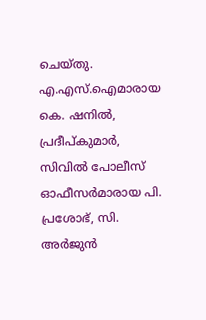ചെയ്തു. എ.എസ്.ഐമാരായ കെ. ഷനില്‍, പ്രദീപ്കുമാര്‍, സിവില്‍ പോലീസ് ഓഫീസര്‍മാരായ പി. പ്രശോഭ്, സി. അര്‍ജുന്‍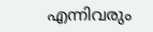എന്നിവരും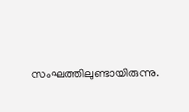സംഘത്തിലുണ്ടായിരുന്നു.